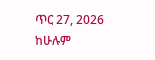ጥር 27, 2026
ከሁሉም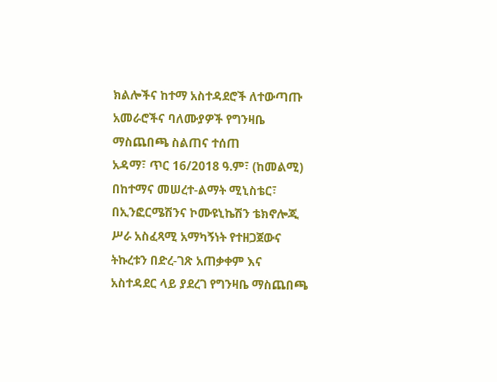ክልሎችና ከተማ አስተዳደሮች ለተውጣጡ አመራሮችና ባለሙያዎች የግንዛቤ ማስጨበጫ ስልጠና ተሰጠ
አዳማ፣ ጥር 16/2018 ዓ.ም፣ (ከመልሚ) በከተማና መሠረተ-ልማት ሚኒስቴር፣ በኢንፎርሜሽንና ኮሙዩኒኬሽን ቴክኖሎጂ ሥራ አስፈጻሚ አማካኝነት የተዘጋጀውና ትኩረቱን በድረ-ገጽ አጠቃቀም እና አስተዳደር ላይ ያደረገ የግንዛቤ ማስጨበጫ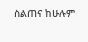ስልጠና ከሁሉም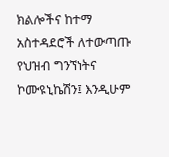ክልሎችና ከተማ አስተዳደሮች ለተውጣጡ የህዝብ ግንኘነትና ኮሙዩኒኬሽን፤ እንዲሁም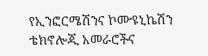የኢንፎርሜሽንና ኮሙዩኒኬሽን ቴክኖሎጂ አመራሮችና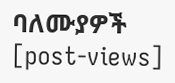ባለሙያዎች
[post-views]